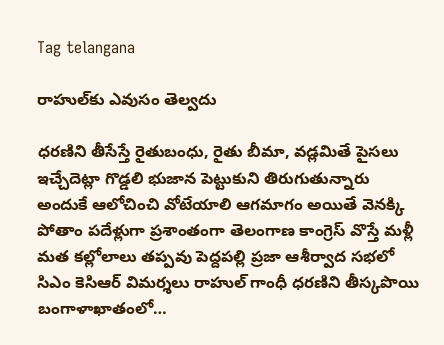Tag telangana

రాహుల్‌కు ఎవుసం తెల్వదు

ధరణిని తీసేస్తే రైతుబంధు, రైతు బీమా, వడ్లమితే పైసలు ఇచ్చేదెట్లా గొడ్డలి భుజాన పెట్టుకుని తిరుగుతున్నారు అందుకే ఆలోచించి వోటేయాలి ఆగమాగం అయితే వెనక్కి పోతాం పదేళ్లుగా ప్రశాంతంగా తెలంగాణ కాంగ్రెస్‌ వొస్తే మళ్లీ మత కల్లోలాలు తప్పవు పెద్దపల్లి ప్రజా ఆశీర్వాద సభలో సిఎం కెసిఆర్‌ విమర్శలు రాహుల్‌ గాంధీ ధరణిని తీస్కపొయి బంగాళాఖాతంలో…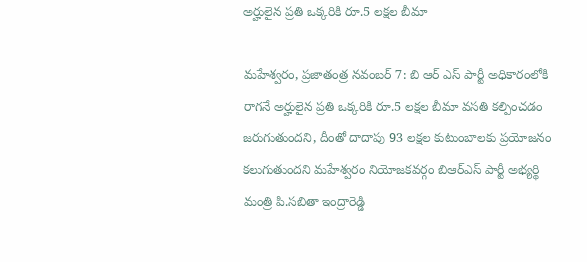అర్హులైన ప్రతి ఒక్కరికి రూ.5 లక్షల బీమా

మహేశ్వరం, ప్రజాతంత్ర నవంబర్ 7: బి ఆర్ ఎస్ పార్టీ అధికారంలోకి రాగనే అర్హులైన ప్రతి ఒక్కరికి రూ.5 లక్షల బీమా వసతి కల్పించడం జరుగుతుందని, దీంతో దాదాపు 93 లక్షల కుటుంబాలకు ప్రయోజనం కలుగుతుందని మహేశ్వరం నియోజకవర్గం బిఆర్ఎస్ పార్టీ అభ్యర్థి మంత్రి పి.సబితా ఇంద్రారెడ్డి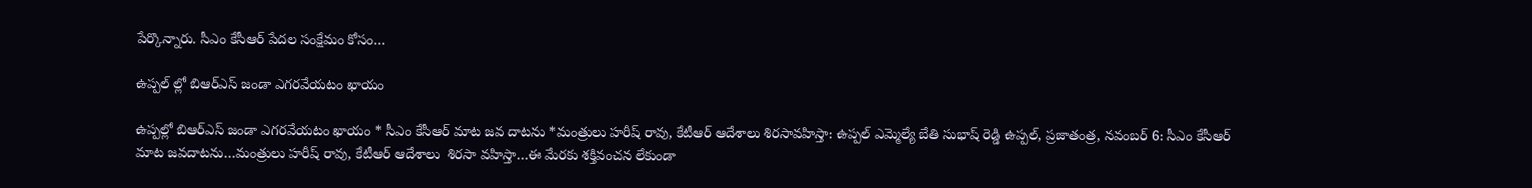పేర్కొన్నారు. సీఎం కేసీఆర్ పేదల సంక్షేమం కోసం…

ఉప్పల్ ల్లో బిఆర్ఎస్ జండా ఎగరవేయటం ఖాయం

ఉప్పల్లో బిఆర్ఎస్ జండా ఎగరవేయటం ఖాయం * సీఎం కేసీఆర్ మాట జవ దాటను *మంత్రులు హరీష్ రావు, కేటీఆర్ ఆదేశాలు శిరసావహిస్తా: ఉప్పల్ ఎమ్మెల్యే బేతి సుభాష్ రెడ్డి ఉప్పల్, ప్రజాతంత్ర, నవంబర్ 6: సీఎం కేసీఆర్ మాట జవదాటను…మంత్రులు హరీష్ రావు, కేటీఆర్ ఆదేశాలు  శిరసా వహిస్తా…ఈ మేరకు శక్తివంచన లేకుండా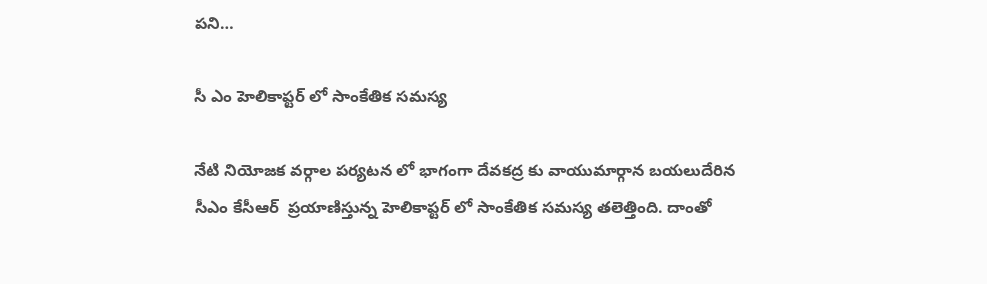పని…

సీ ఎం హెలికాప్టర్ లో సాంకేతిక సమస్య

నేటి నియోజక వర్గాల పర్యటన లో భాగంగా దేవకద్ర కు వాయుమార్గాన బయలుదేరిన సీఎం కేసీఆర్  ప్రయాణిస్తున్న హెలికాప్టర్ లో సాంకేతిక సమస్య తలెత్తింది. దాంతో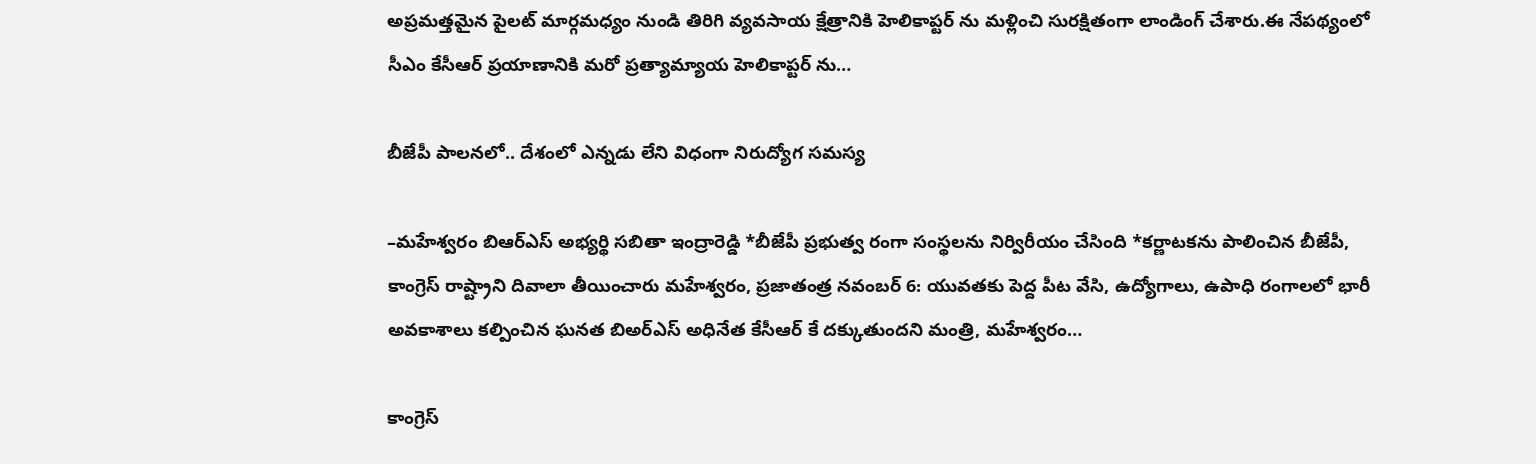అప్రమత్తమైన పైలట్ మార్గమధ్యం నుండి తిరిగి వ్యవసాయ క్షేత్రానికి హెలికాప్టర్ ను మళ్లించి సురక్షితంగా లాండింగ్ చేశారు.ఈ నేపథ్యంలో సీఎం కేసీఆర్ ప్రయాణానికి మరో ప్రత్యామ్యాయ హెలికాప్టర్ ను…

బీజేపీ పాలనలో.. దేశంలో ఎన్నడు లేని విధంగా నిరుద్యోగ సమస్య

–మహేశ్వరం బిఆర్ఎస్ అభ్యర్థి సబితా ఇంద్రారెడ్డి *బీజేపీ ప్రభుత్వ రంగా సంస్థలను నిర్విరీయం చేసింది *కర్ణాటకను పాలించిన బీజేపీ, కాంగ్రెస్ రాష్ట్రాని దివాలా తీయించారు మహేశ్వరం, ప్రజాతంత్ర నవంబర్ 6: యువతకు పెద్ద పీట వేసి, ఉద్యోగాలు, ఉపాధి రంగాలలో భారీ అవకాశాలు కల్పించిన ఘనత బిఅర్ఎస్ అధినేత కేసీఆర్ కే దక్కుతుందని మంత్రి, మహేశ్వరం…

కాంగ్రెస్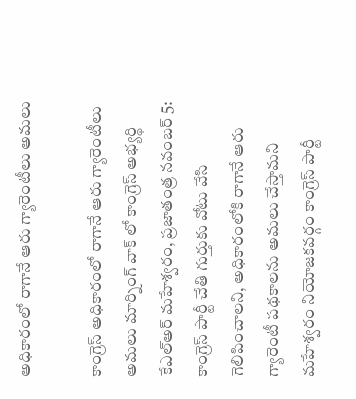అధికారంలో రాగానే ఆరు గ్యారెంటీలు అమలు

కాంగ్రెస్ అధికారంలో రాగానే ఆరు గ్యారెంటీలు అమలు మార్నింగ్ వాక్ లో కాంగ్రెస్ అభ్యర్థి కేఎల్అర్ మహేశ్వరం, ప్రజాతంత్ర నవంబర్ 5: కాంగ్రెస్ పార్టీ చేతి గుర్తుకు వోటు వేసి గెలిపించాలని, అధికారంలోకి రాగానే ఆరు గ్యారెంటీ పథకాలను అమలు చేస్తామని మహేశ్వరం నియోజకవర్గం కాంగ్రెస్ పార్టీ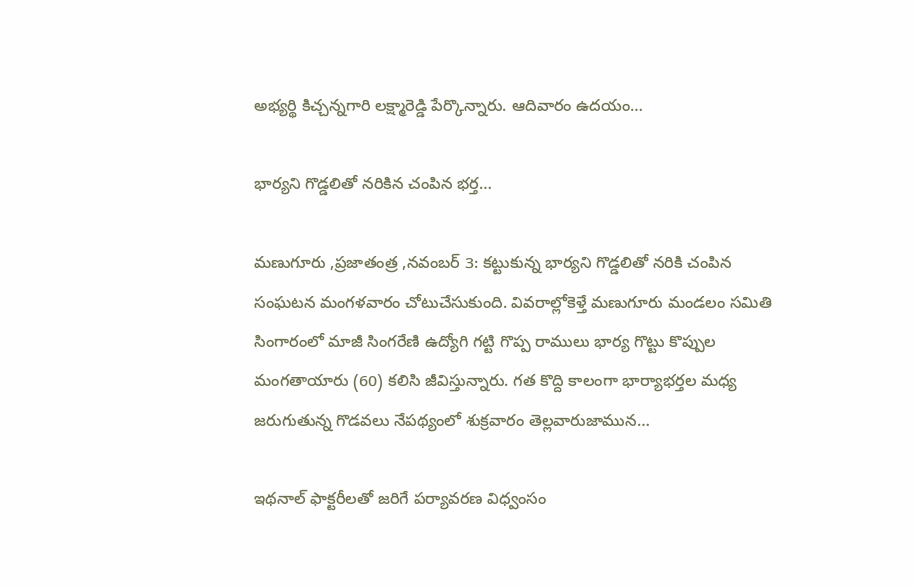అభ్యర్థి కిచ్చన్నగారి లక్ష్మారెడ్డి పేర్కొన్నారు. ఆదివారం ఉదయం…

భార్యని గొడ్డలితో నరికిన చంపిన భర్త…

మణుగూరు ,ప్రజాతంత్ర ,నవంబర్ 3: కట్టుకున్న భార్యని గొడ్డలితో నరికి చంపిన సంఘటన మంగళవారం చోటుచేసుకుంది. వివరాల్లోకెళ్తే మణుగూరు మండలం సమితి సింగారంలో మాజీ సింగరేణి ఉద్యోగి గట్టి గొప్ప రాములు భార్య గొట్టు కొప్పుల మంగతాయారు (60) కలిసి జీవిస్తున్నారు. గత కొద్ది కాలంగా భార్యాభర్తల మధ్య జరుగుతున్న గొడవలు నేపథ్యంలో శుక్రవారం తెల్లవారుజామున…

ఇథనాల్ ఫాక్టరీలతో జరిగే పర్యావరణ విధ్వంసం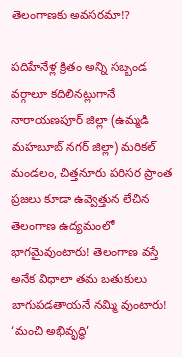తెలంగాణకు అవసరమా!?

పదిహేనేళ్ల క్రితం అన్ని సబ్బండ వర్గాలూ కదిలినట్లుగానే నారాయణపూర్ జిల్లా (ఉమ్మడి మహబూబ్ నగర్ జిల్లా) మరికల్ మండలం, చిత్తనూరు పరిసర ప్రాంత ప్రజలు కూడా ఉవ్వెత్తున లేచిన తెలంగాణ ఉద్యమంలో భాగమైవుంటారు! తెలంగాణ వస్తే అనేక విధాలా తమ బతుకులు బాగుపడతాయనే నమ్మి వుంటారు! ‘మంచి అభివృద్ధి’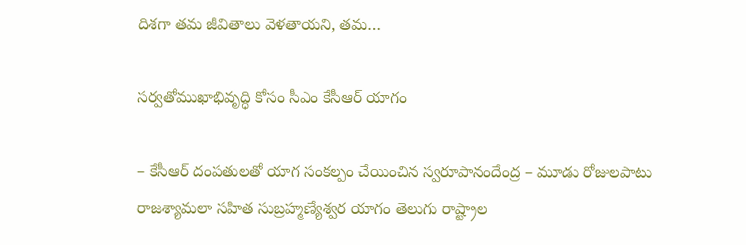దిశగా తమ జీవితాలు వెళతాయని, తమ…

సర్వతోముఖాభివృద్ధి కోసం సీఎం కేసీఆర్‌ యాగం

– కేసీఆర్‌ దంపతులతో యాగ సంకల్పం చేయించిన స్వరూపానందేంద్ర – మూడు రోజులపాటు రాజశ్యామలా సహిత సుబ్రహ్మణ్యేశ్వర యాగం తెలుగు రాష్ట్రాల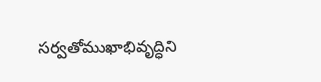సర్వతోముఖాభివృద్ధిని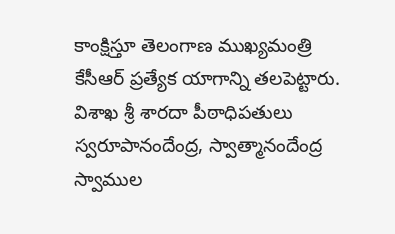కాంక్షిస్తూ తెలంగాణ ముఖ్యమంత్రి కేసీఆర్‌ ప్రత్యేక యాగాన్ని తలపెట్టారు. విశాఖ శ్రీ శారదా పీఠాధిపతులు స్వరూపానందేంద్ర, స్వాత్మానందేంద్ర స్వాముల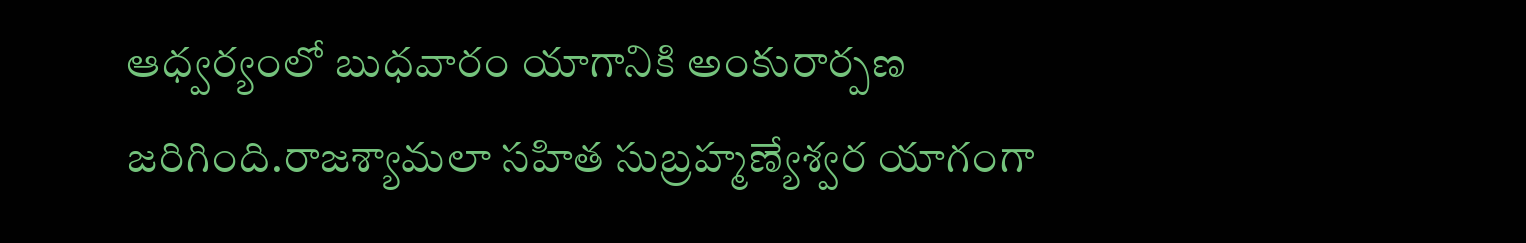ఆధ్వర్యంలో బుధవారం యాగానికి అంకురార్పణ జరిగింది.రాజశ్యామలా సహిత సుబ్రహ్మణ్యేశ్వర యాగంగా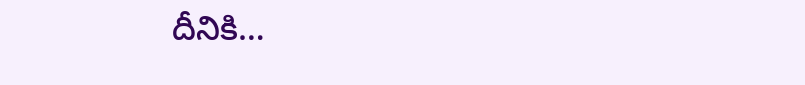దీనికి…